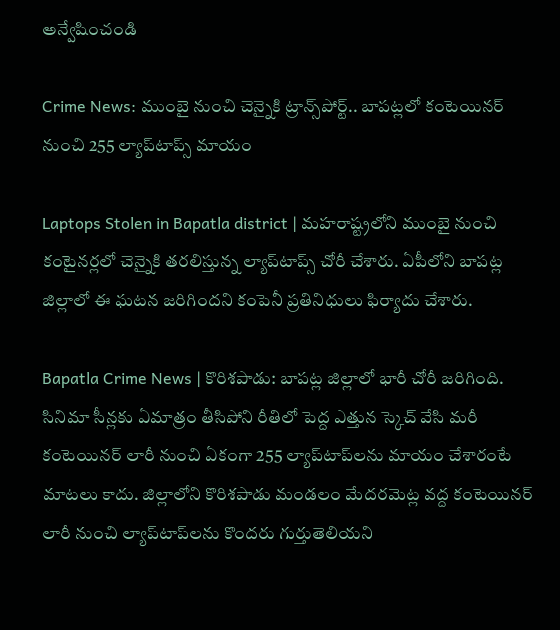అన్వేషించండి

Crime News: ముంబై నుంచి చెన్నైకి ట్రాన్స్‌పోర్ట్.. బాపట్లలో కంటెయినర్‌ నుంచి 255 ల్యాప్‌టాప్స్ మాయం

Laptops Stolen in Bapatla district | మహరాష్ట్రలోని ముంబై నుంచి కంటైనర్లలో చెన్నైకి తరలిస్తున్న ల్యాప్‌టాప్స్ చోరీ చేశారు. ఏపీలోని బాపట్ల జిల్లాలో ఈ ఘటన జరిగిందని కంపెనీ ప్రతినిధులు ఫిర్యాదు చేశారు.

Bapatla Crime News | కొరిశపాడు: బాపట్ల జిల్లాలో భారీ చోరీ జరిగింది. సినిమా సీన్లకు ఏమాత్రం తీసిపోని రీతిలో పెద్ద ఎత్తున స్కెచ్ వేసి మరీ కంటెయినర్‌ లారీ నుంచి ఏకంగా 255 ల్యాప్‌టాప్‌లను మాయం చేశారంటే మాటలు కాదు. జిల్లాలోని కొరిశపాడు మండలం మేదరమెట్ల వద్ద కంటెయినర్‌ లారీ నుంచి ల్యాప్‌టాప్‌లను కొందరు గుర్తుతెలియని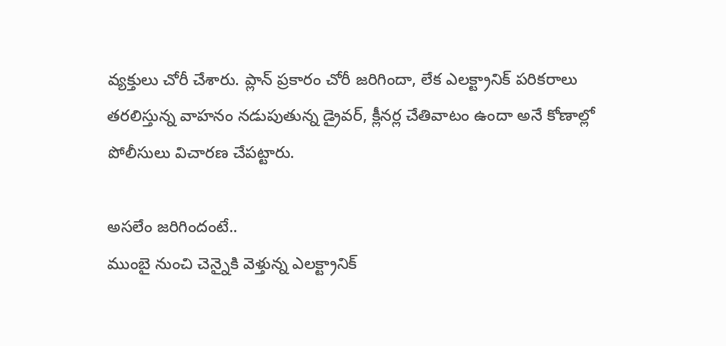వ్యక్తులు చోరీ చేశారు. ప్లాన్ ప్రకారం చోరీ జరిగిందా, లేక ఎలక్ట్రానిక్ పరికరాలు తరలిస్తున్న వాహనం నడుపుతున్న డ్రైవర్, క్లీనర్ల చేతివాటం ఉందా అనే కోణాల్లో పోలీసులు విచారణ చేపట్టారు.

అసలేం జరిగిందంటే..
ముంబై నుంచి చెన్నైకి వెళ్తున్న ఎలక్ట్రానిక్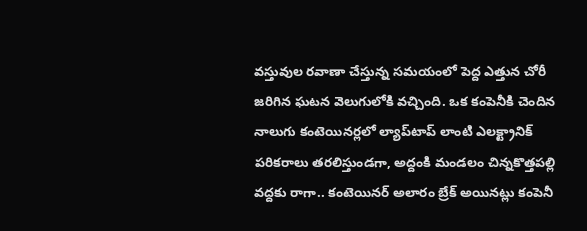వస్తువుల రవాణా చేస్తున్న సమయంలో పెద్ద ఎత్తున చోరీ జరిగిన ఘటన వెలుగులోకి వచ్చింది. ఒక కంపెనీకి చెందిన నాలుగు కంటెయినర్లలో ల్యాప్‌టాప్ లాంటి ఎలక్ట్రానిక్ పరికరాలు తరలిస్తుండగా, అద్దంకి మండలం చిన్నకొత్తపల్లి వద్దకు రాగా.. కంటెయినర్ అలారం బ్రేక్ అయినట్లు కంపెనీ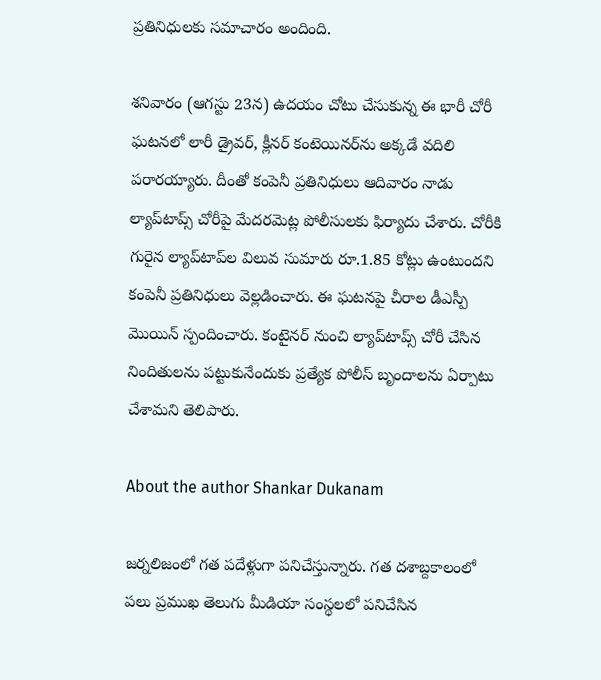ప్రతినిధులకు సమాచారం అందింది.

శనివారం (ఆగస్టు 23న) ఉదయం చోటు చేసుకున్న ఈ భారీ చోరీ ఘటనలో లారీ డ్రైవర్, క్లీనర్ కంటెయినర్‌ను అక్కడే వదిలి పరారయ్యారు. దీంతో కంపెనీ ప్రతినిధులు ఆదివారం నాడు ల్యాప్‌టాప్స్ చోరీపై మేదరమెట్ల పోలీసులకు ఫిర్యాదు చేశారు. చోరీకి గురైన ల్యాప్‌టాప్‌ల విలువ సుమారు రూ.1.85 కోట్లు ఉంటుందని కంపెనీ ప్రతినిధులు వెల్లడించారు. ఈ ఘటనపై చీరాల డీఎస్పీ మొయిన్ స్పందించారు. కంటైనర్ నుంచి ల్యాప్‌టాప్స్ చోరీ చేసిన నిందితులను పట్టుకునేందుకు ప్రత్యేక పోలీస్ బృందాలను ఏర్పాటు చేశామని తెలిపారు.

About the author Shankar Dukanam

జర్నలిజంలో గత పదేళ్లుగా పనిచేస్తున్నారు. గత దశాబ్దకాలంలో పలు ప్రముఖ తెలుగు మీడియా సంస్థలలో పనిచేసిన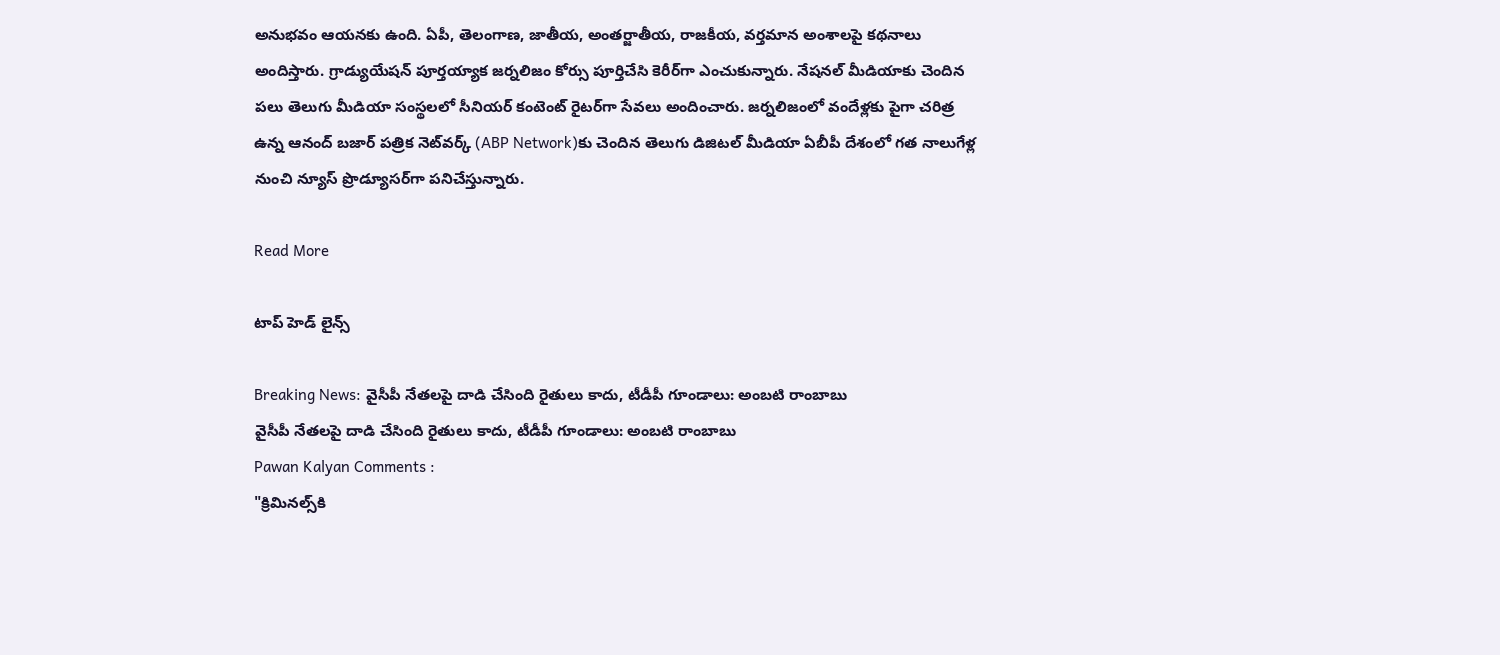అనుభవం ఆయనకు ఉంది. ఏపీ, తెలంగాణ, జాతీయ, అంతర్జాతీయ, రాజకీయ, వర్తమాన అంశాలపై కథనాలు అందిస్తారు. గ్రాడ్యుయేషన్ పూర్తయ్యాక జర్నలిజం కోర్సు పూర్తిచేసి కెరీర్‌గా ఎంచుకున్నారు. నేషనల్ మీడియాకు చెందిన పలు తెలుగు మీడియా సంస్థలలో సీనియర్ కంటెంట్ రైటర్‌గా సేవలు అందించారు. జర్నలిజంలో వందేళ్లకు పైగా చరిత్ర ఉన్న ఆనంద్ బజార్ పత్రిక నెట్‌వర్క్ (ABP Network)కు చెందిన తెలుగు డిజిటల్ మీడియా ఏబీపీ దేశంలో గత నాలుగేళ్ల నుంచి న్యూస్ ప్రొడ్యూసర్‌గా పనిచేస్తున్నారు.

Read More

టాప్ హెడ్ లైన్స్

Breaking News: వైసీపీ నేతలపై దాడి చేసింది రైతులు కాదు, టీడీపీ గూండాలు: అంబటి రాంబాబు
వైసీపీ నేతలపై దాడి చేసింది రైతులు కాదు, టీడీపీ గూండాలు: అంబటి రాంబాబు
Pawan Kalyan Comments :
"క్రిమినల్స్‌కి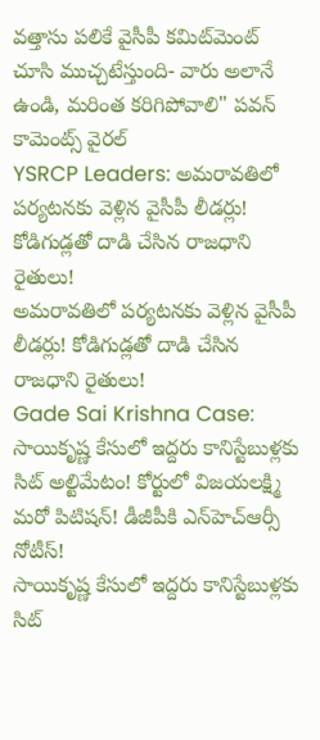వత్తాసు పలికే వైసీపీ కమిట్‌మెంట్‌ చూసి ముచ్చటేస్తుంది- వారు అలానే ఉండి, మరింత కరిగిపోవాలి" పవన్ కామెంట్స్ వైరల్
YSRCP Leaders: అమరావతిలో పర్యటనకు వెళ్లిన వైసీపీ లీడర్లు! కోడిగుడ్లతో దాడి చేసిన రాజధాని రైతులు!
అమరావతిలో పర్యటనకు వెళ్లిన వైసీపీ లీడర్లు! కోడిగుడ్లతో దాడి చేసిన రాజధాని రైతులు!
Gade Sai Krishna Case: సాయికృష్ణ కేసులో ఇద్దరు కానిస్టేబుళ్లకు సిట్ అల్టిమేటం! కోర్టులో విజయలక్ష్మి మరో పిటిషన్! డీజీపీకి ఎన్‌హెచ్‌ఆర్సీ నోటీస్!
సాయికృష్ణ కేసులో ఇద్దరు కానిస్టేబుళ్లకు సిట్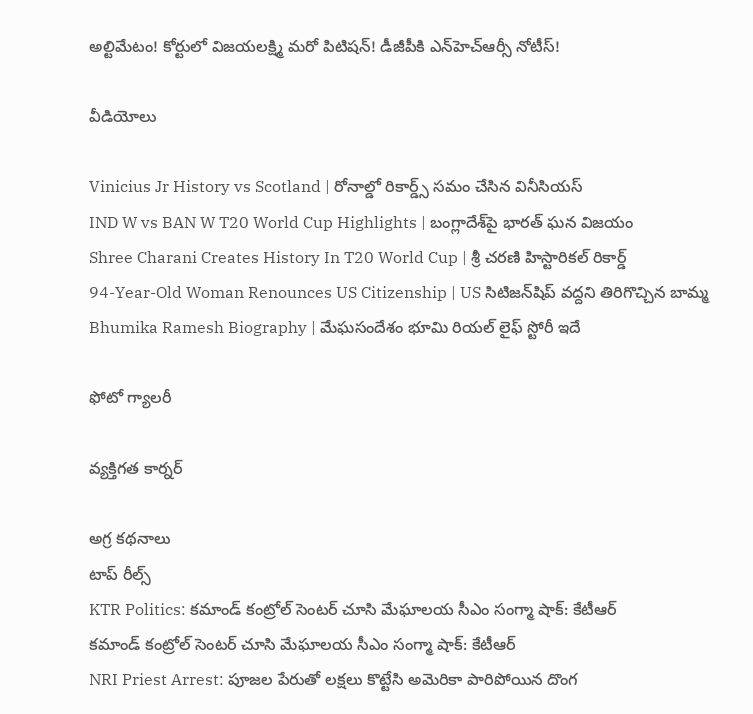అల్టిమేటం! కోర్టులో విజయలక్ష్మి మరో పిటిషన్! డీజీపీకి ఎన్‌హెచ్‌ఆర్సీ నోటీస్!

వీడియోలు

Vinicius Jr History vs Scotland | రోనాల్డో రికార్డ్స్ సమం చేసిన వినీసియస్
IND W vs BAN W T20 World Cup Highlights | బంగ్లాదేశ్‌పై భారత్ ఘన విజయం
Shree Charani Creates History In T20 World Cup | శ్రీ చరణి హిస్టారికల్ రికార్డ్
94-Year-Old Woman Renounces US Citizenship | US సిటిజన్‌షిప్ వద్దని తిరిగొచ్చిన బామ్మ
Bhumika Ramesh Biography | మేఘసందేశం భూమి రియల్ లైఫ్ స్టోరీ ఇదే

ఫోటో గ్యాలరీ

వ్యక్తిగత కార్నర్

అగ్ర కథనాలు
టాప్ రీల్స్
KTR Politics: కమాండ్ కంట్రోల్ సెంటర్ చూసి మేఘాలయ సీఎం సంగ్మా షాక్: కేటీఆర్
కమాండ్ కంట్రోల్ సెంటర్ చూసి మేఘాలయ సీఎం సంగ్మా షాక్: కేటీఆర్
NRI Priest Arrest: పూజల పేరుతో లక్షలు కొట్టేసి అమెరికా పారిపోయిన దొంగ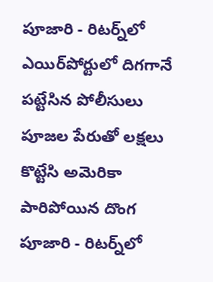పూజారి - రిటర్న్‌లో ఎయిర్‌పోర్టులో దిగగానే పట్టేసిన పోలీసులు
పూజల పేరుతో లక్షలు కొట్టేసి అమెరికా పారిపోయిన దొంగ పూజారి - రిటర్న్‌లో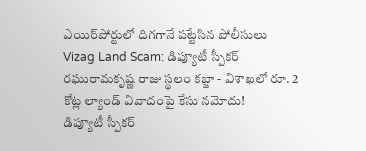ఎయిర్‌పోర్టులో దిగగానే పట్టేసిన పోలీసులు
Vizag Land Scam: డిప్యూటీ స్పీకర్ రఘురామకృష్ణ రాజు స్థలం కబ్జా - విశాఖలో రూ. 2 కోట్ల ల్యాండ్ వివాదంపై కేసు నమోదు!
డిప్యూటీ స్పీకర్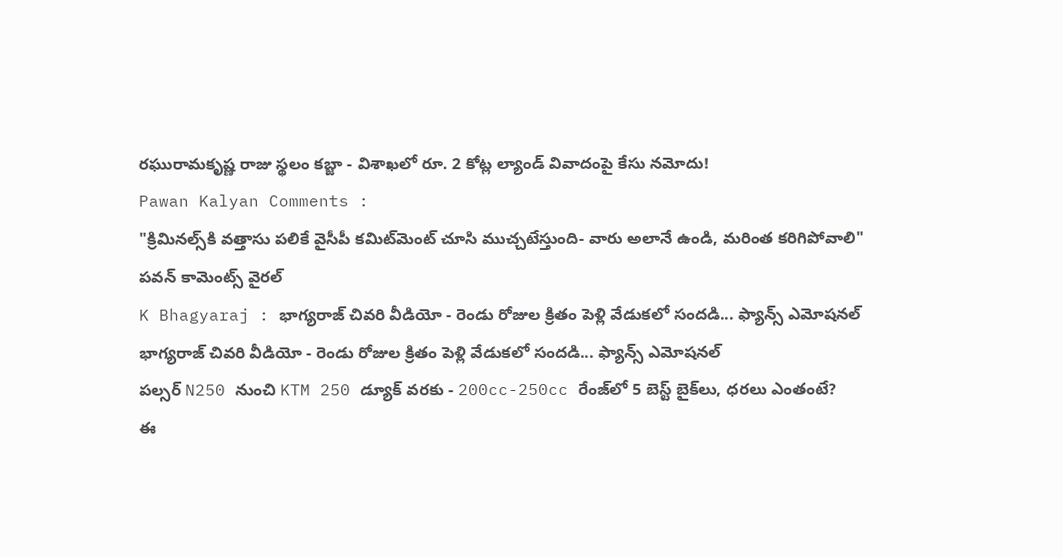రఘురామకృష్ణ రాజు స్థలం కబ్జా - విశాఖలో రూ. 2 కోట్ల ల్యాండ్ వివాదంపై కేసు నమోదు!
Pawan Kalyan Comments :
"క్రిమినల్స్‌కి వత్తాసు పలికే వైసీపీ కమిట్‌మెంట్‌ చూసి ముచ్చటేస్తుంది- వారు అలానే ఉండి, మరింత కరిగిపోవాలి" పవన్ కామెంట్స్ వైరల్
K Bhagyaraj : భాగ్యరాజ్ చివరి వీడియో - రెండు రోజుల క్రితం పెళ్లి వేడుకలో సందడి... ఫ్యాన్స్ ఎమోషనల్
భాగ్యరాజ్ చివరి వీడియో - రెండు రోజుల క్రితం పెళ్లి వేడుకలో సందడి... ఫ్యాన్స్ ఎమోషనల్
పల్సర్ N250 నుంచి KTM 250 డ్యూక్ వరకు - 200cc-250cc రేంజ్‌లో 5 బెస్ట్ బైక్‌లు, ధరలు ఎంతంటే?
ఈ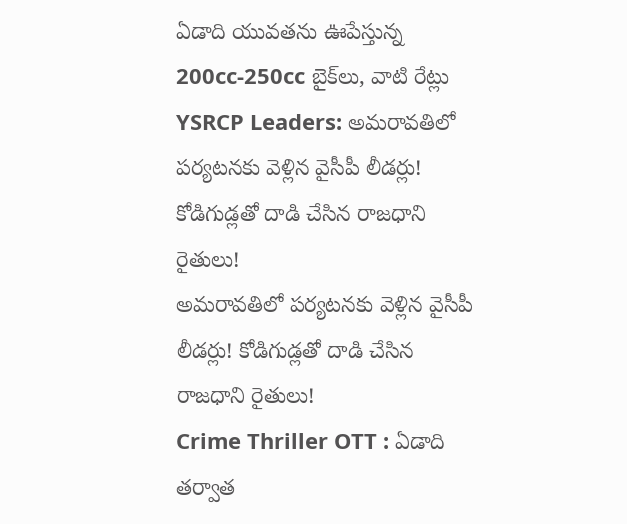ఏడాది యువతను ఊపేస్తున్న 200cc-250cc బైక్‌లు, వాటి రేట్లు
YSRCP Leaders: అమరావతిలో పర్యటనకు వెళ్లిన వైసీపీ లీడర్లు! కోడిగుడ్లతో దాడి చేసిన రాజధాని రైతులు!
అమరావతిలో పర్యటనకు వెళ్లిన వైసీపీ లీడర్లు! కోడిగుడ్లతో దాడి చేసిన రాజధాని రైతులు!
Crime Thriller OTT : ఏడాది తర్వాత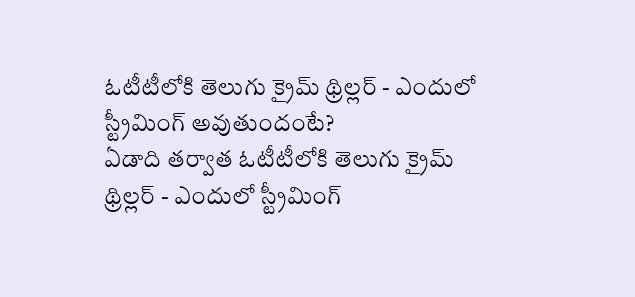ఓటీటీలోకి తెలుగు క్రైమ్ థ్రిల్లర్ - ఎందులో స్ట్రీమింగ్ అవుతుందంటే?
ఏడాది తర్వాత ఓటీటీలోకి తెలుగు క్రైమ్ థ్రిల్లర్ - ఎందులో స్ట్రీమింగ్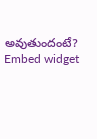అవుతుందంటే?
Embed widget